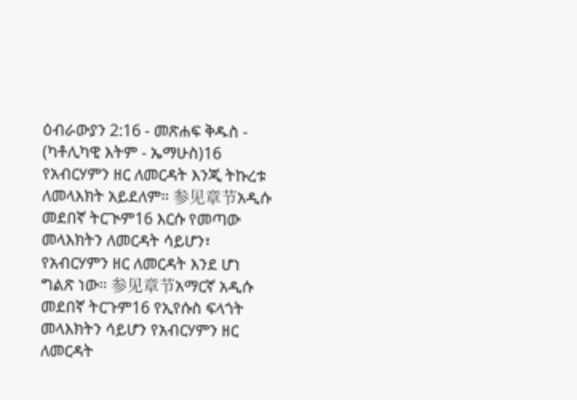ዕብራውያን 2:16 - መጽሐፍ ቅዱስ - (ካቶሊካዊ እትም - ኤማሁስ)16 የአብርሃምን ዘር ለመርዳት እንጂ ትኩረቱ ለመላእክት አይደለም። 参见章节አዲሱ መደበኛ ትርጒም16 እርሱ የመጣው መላእክትን ለመርዳት ሳይሆን፣ የአብርሃምን ዘር ለመርዳት እንደ ሆነ ግልጽ ነው። 参见章节አማርኛ አዲሱ መደበኛ ትርጉም16 የኢየሱስ ፍላጎት መላእክትን ሳይሆን የአብርሃምን ዘር ለመርዳት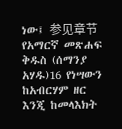ነው፤ 参见章节የአማርኛ መጽሐፍ ቅዱስ (ሰማንያ አሃዱ)16 የነሣውን ከአብርሃም ዘር እንጂ ከመላእክት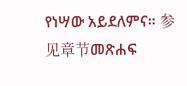የነሣው አይደለምና። 参见章节መጽሐፍ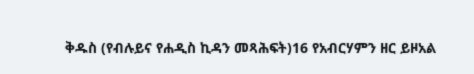ቅዱስ (የብሉይና የሐዲስ ኪዳን መጻሕፍት)16 የአብርሃምን ዘር ይዞአል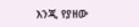እንጂ የያዘው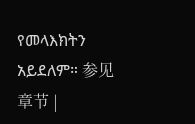የመላእክትን አይደለም። 参见章节 |